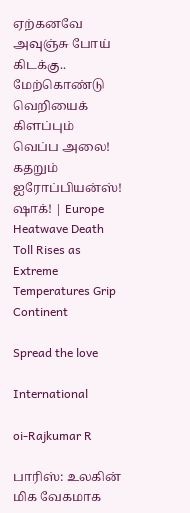ஏற்கனவே அவுஞ்சு போய் கிடக்கு.. மேற்கொண்டு வெறியைக் கிளப்பும் வெப்ப அலை! கதறும் ஐரோப்பியன்ஸ்! ஷாக்! | Europe Heatwave Death Toll Rises as Extreme Temperatures Grip Continent

Spread the love

International

oi-Rajkumar R

பாரிஸ்: உலகின் மிக வேகமாக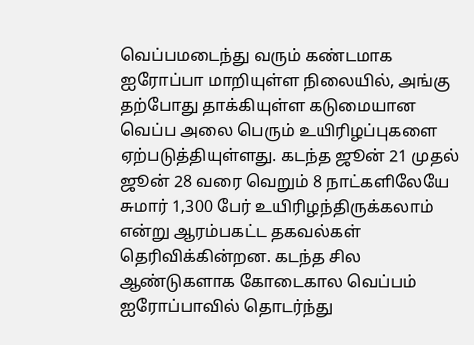வெப்பமடைந்து வரும் கண்டமாக ஐரோப்பா மாறியுள்ள நிலையில், அங்கு தற்போது தாக்கியுள்ள கடுமையான வெப்ப அலை பெரும் உயிரிழப்புகளை ஏற்படுத்தியுள்ளது. கடந்த ஜூன் 21 முதல் ஜூன் 28 வரை வெறும் 8 நாட்களிலேயே சுமார் 1,300 பேர் உயிரிழந்திருக்கலாம் என்று ஆரம்பகட்ட தகவல்கள் தெரிவிக்கின்றன. கடந்த சில ஆண்டுகளாக கோடைகால வெப்பம் ஐரோப்பாவில் தொடர்ந்து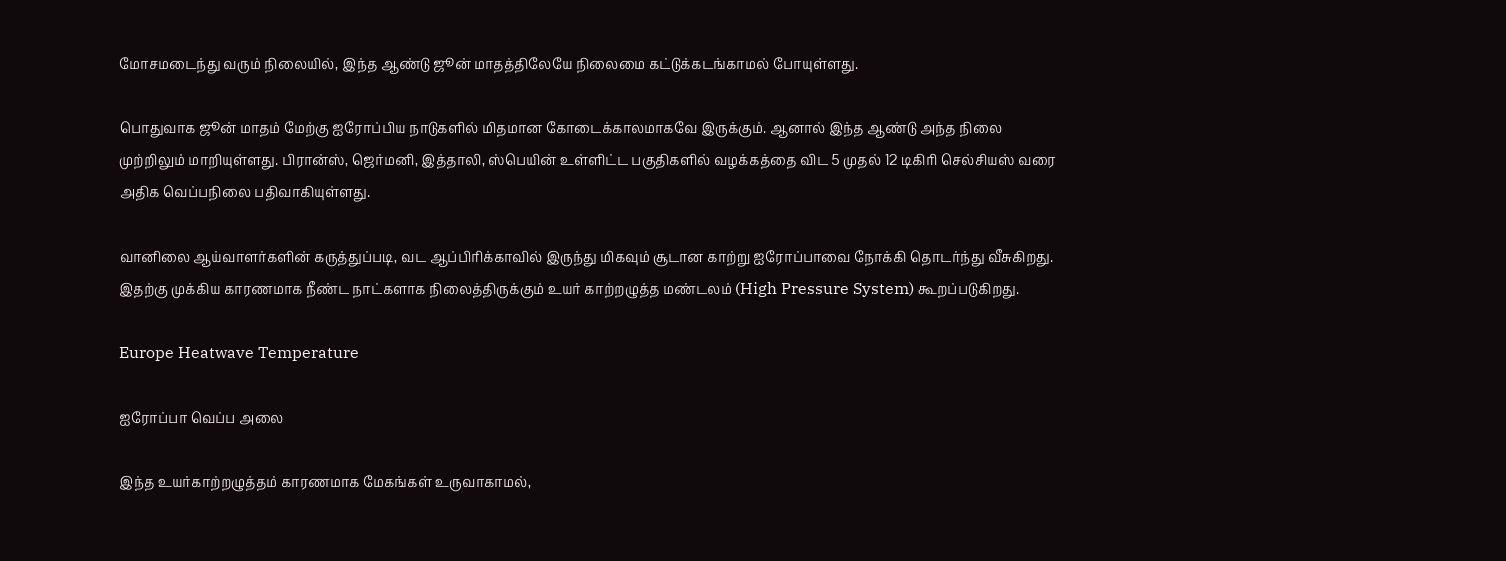மோசமடைந்து வரும் நிலையில், இந்த ஆண்டு ஜூன் மாதத்திலேயே நிலைமை கட்டுக்கடங்காமல் போயுள்ளது.

பொதுவாக ஜூன் மாதம் மேற்கு ஐரோப்பிய நாடுகளில் மிதமான கோடைக்காலமாகவே இருக்கும். ஆனால் இந்த ஆண்டு அந்த நிலை முற்றிலும் மாறியுள்ளது. பிரான்ஸ், ஜெர்மனி, இத்தாலி, ஸ்பெயின் உள்ளிட்ட பகுதிகளில் வழக்கத்தை விட 5 முதல் 12 டிகிரி செல்சியஸ் வரை அதிக வெப்பநிலை பதிவாகியுள்ளது.

வானிலை ஆய்வாளர்களின் கருத்துப்படி, வட ஆப்பிரிக்காவில் இருந்து மிகவும் சூடான காற்று ஐரோப்பாவை நோக்கி தொடர்ந்து வீசுகிறது. இதற்கு முக்கிய காரணமாக நீண்ட நாட்களாக நிலைத்திருக்கும் உயர் காற்றழுத்த மண்டலம் (High Pressure System) கூறப்படுகிறது.

Europe Heatwave Temperature

ஐரோப்பா வெப்ப அலை

இந்த உயர்காற்றழுத்தம் காரணமாக மேகங்கள் உருவாகாமல்,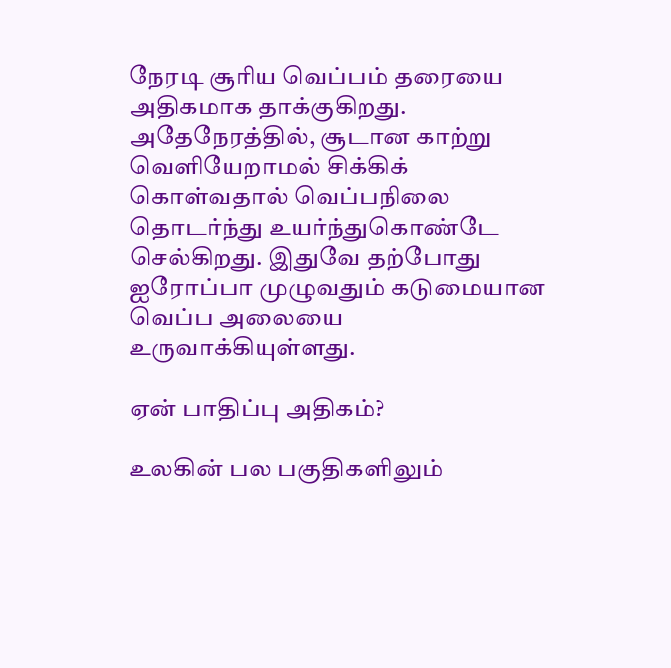நேரடி சூரிய வெப்பம் தரையை அதிகமாக தாக்குகிறது. அதேநேரத்தில், சூடான காற்று வெளியேறாமல் சிக்கிக் கொள்வதால் வெப்பநிலை தொடர்ந்து உயர்ந்துகொண்டே செல்கிறது. இதுவே தற்போது ஐரோப்பா முழுவதும் கடுமையான வெப்ப அலையை உருவாக்கியுள்ளது.

ஏன் பாதிப்பு அதிகம்?

உலகின் பல பகுதிகளிலும்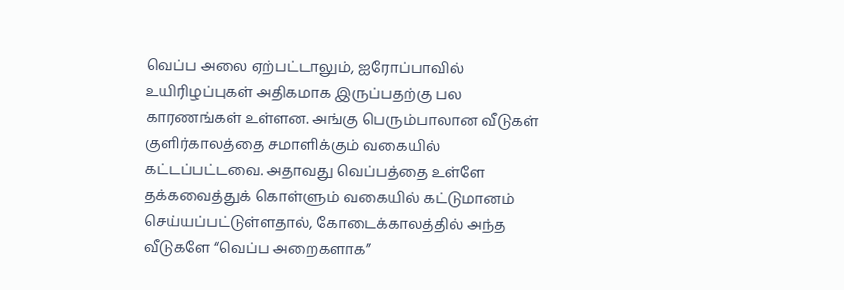வெப்ப அலை ஏற்பட்டாலும், ஐரோப்பாவில் உயிரிழப்புகள் அதிகமாக இருப்பதற்கு பல காரணங்கள் உள்ளன. அங்கு பெரும்பாலான வீடுகள் குளிர்காலத்தை சமாளிக்கும் வகையில் கட்டப்பட்டவை. அதாவது வெப்பத்தை உள்ளே தக்கவைத்துக் கொள்ளும் வகையில் கட்டுமானம் செய்யப்பட்டுள்ளதால், கோடைக்காலத்தில் அந்த வீடுகளே “வெப்ப அறைகளாக”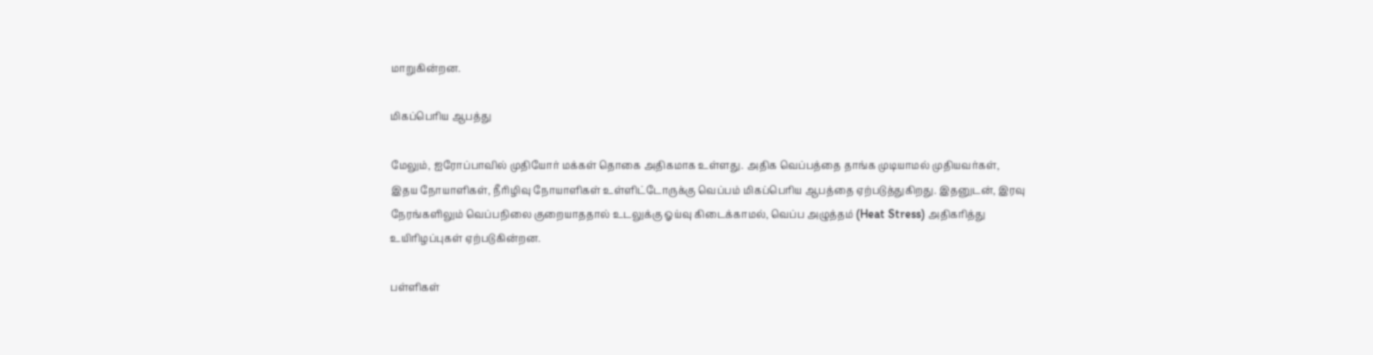மாறுகின்றன.

மிகப்பெரிய ஆபத்து

மேலும், ஐரோப்பாவில் முதியோர் மக்கள் தொகை அதிகமாக உள்ளது. அதிக வெப்பத்தை தாங்க முடியாமல் முதியவர்கள், இதய நோயாளிகள், நீரிழிவு நோயாளிகள் உள்ளிட்டோருக்கு வெப்பம் மிகப்பெரிய ஆபத்தை ஏற்படுத்துகிறது. இதனுடன், இரவு நேரங்களிலும் வெப்பநிலை குறையாததால் உடலுக்கு ஓய்வு கிடைக்காமல், வெப்ப அழுத்தம் (Heat Stress) அதிகரித்து உயிரிழப்புகள் ஏற்படுகின்றன.

பள்ளிகள்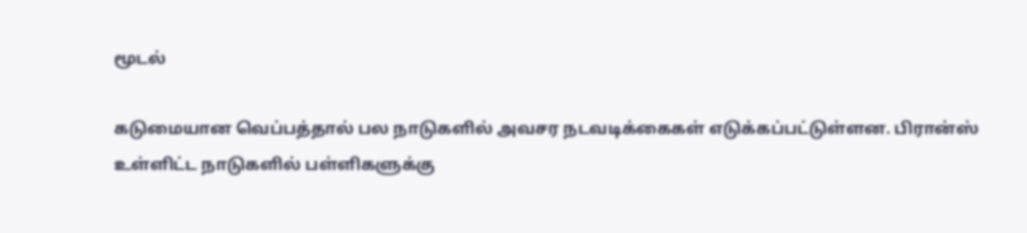மூடல்

கடுமையான வெப்பத்தால் பல நாடுகளில் அவசர நடவடிக்கைகள் எடுக்கப்பட்டுள்ளன. பிரான்ஸ் உள்ளிட்ட நாடுகளில் பள்ளிகளுக்கு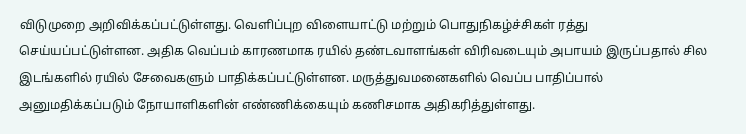விடுமுறை அறிவிக்கப்பட்டுள்ளது. வெளிப்புற விளையாட்டு மற்றும் பொதுநிகழ்ச்சிகள் ரத்து செய்யப்பட்டுள்ளன. அதிக வெப்பம் காரணமாக ரயில் தண்டவாளங்கள் விரிவடையும் அபாயம் இருப்பதால் சில இடங்களில் ரயில் சேவைகளும் பாதிக்கப்பட்டுள்ளன. மருத்துவமனைகளில் வெப்ப பாதிப்பால் அனுமதிக்கப்படும் நோயாளிகளின் எண்ணிக்கையும் கணிசமாக அதிகரித்துள்ளது.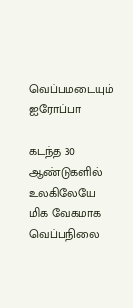வெப்பமடையும் ஐரோப்பா

கடந்த 30 ஆண்டுகளில் உலகிலேயே மிக வேகமாக வெப்பநிலை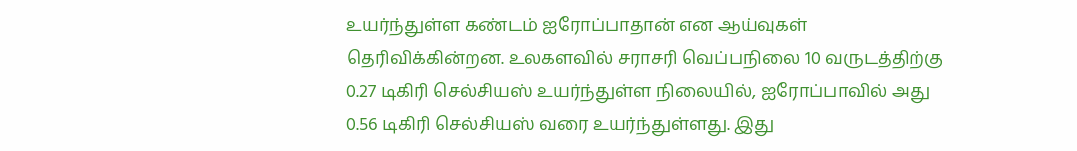உயர்ந்துள்ள கண்டம் ஐரோப்பாதான் என ஆய்வுகள் தெரிவிக்கின்றன. உலகளவில் சராசரி வெப்பநிலை 10 வருடத்திற்கு 0.27 டிகிரி செல்சியஸ் உயர்ந்துள்ள நிலையில், ஐரோப்பாவில் அது 0.56 டிகிரி செல்சியஸ் வரை உயர்ந்துள்ளது. இது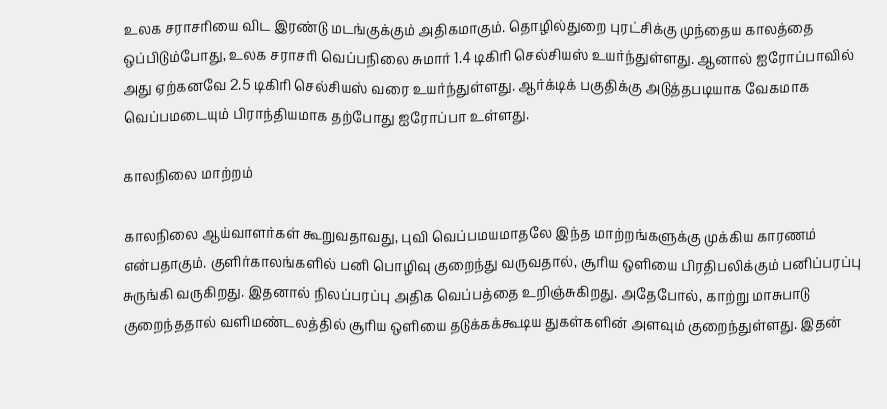உலக சராசரியை விட இரண்டு மடங்குக்கும் அதிகமாகும். தொழில்துறை புரட்சிக்கு முந்தைய காலத்தை ஒப்பிடும்போது, உலக சராசரி வெப்பநிலை சுமார் 1.4 டிகிரி செல்சியஸ் உயர்ந்துள்ளது. ஆனால் ஐரோப்பாவில் அது ஏற்கனவே 2.5 டிகிரி செல்சியஸ் வரை உயர்ந்துள்ளது. ஆர்க்டிக் பகுதிக்கு அடுத்தபடியாக வேகமாக வெப்பமடையும் பிராந்தியமாக தற்போது ஐரோப்பா உள்ளது.

காலநிலை மாற்றம்

காலநிலை ஆய்வாளர்கள் கூறுவதாவது, புவி வெப்பமயமாதலே இந்த மாற்றங்களுக்கு முக்கிய காரணம் என்பதாகும். குளிர்காலங்களில் பனி பொழிவு குறைந்து வருவதால், சூரிய ஒளியை பிரதிபலிக்கும் பனிப்பரப்பு சுருங்கி வருகிறது. இதனால் நிலப்பரப்பு அதிக வெப்பத்தை உறிஞ்சுகிறது. அதேபோல், காற்று மாசுபாடு குறைந்ததால் வளிமண்டலத்தில் சூரிய ஒளியை தடுக்கக்கூடிய துகள்களின் அளவும் குறைந்துள்ளது. இதன்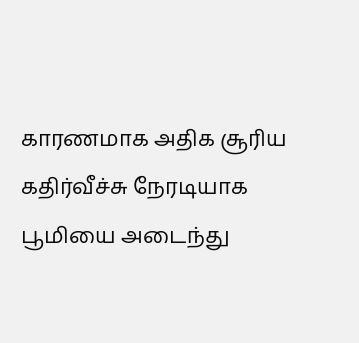காரணமாக அதிக சூரிய கதிர்வீச்சு நேரடியாக பூமியை அடைந்து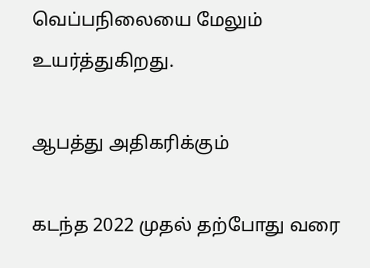வெப்பநிலையை மேலும் உயர்த்துகிறது.

ஆபத்து அதிகரிக்கும்

கடந்த 2022 முதல் தற்போது வரை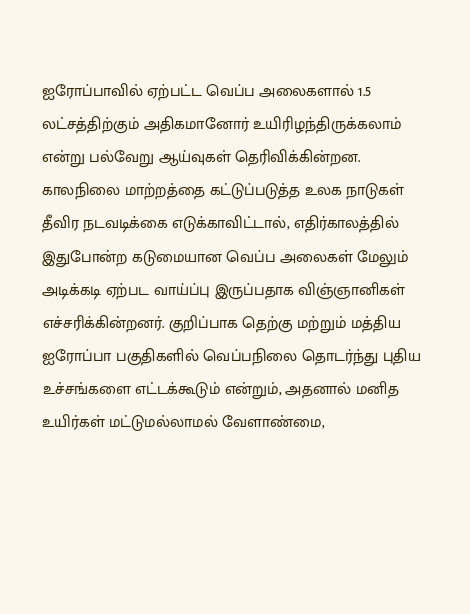ஐரோப்பாவில் ஏற்பட்ட வெப்ப அலைகளால் 1.5 லட்சத்திற்கும் அதிகமானோர் உயிரிழந்திருக்கலாம் என்று பல்வேறு ஆய்வுகள் தெரிவிக்கின்றன. காலநிலை மாற்றத்தை கட்டுப்படுத்த உலக நாடுகள் தீவிர நடவடிக்கை எடுக்காவிட்டால், எதிர்காலத்தில் இதுபோன்ற கடுமையான வெப்ப அலைகள் மேலும் அடிக்கடி ஏற்பட வாய்ப்பு இருப்பதாக விஞ்ஞானிகள் எச்சரிக்கின்றனர். குறிப்பாக தெற்கு மற்றும் மத்திய ஐரோப்பா பகுதிகளில் வெப்பநிலை தொடர்ந்து புதிய உச்சங்களை எட்டக்கூடும் என்றும், அதனால் மனித உயிர்கள் மட்டுமல்லாமல் வேளாண்மை,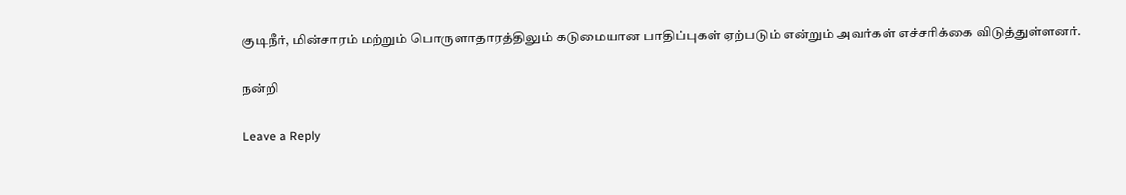குடிநீர், மின்சாரம் மற்றும் பொருளாதாரத்திலும் கடுமையான பாதிப்புகள் ஏற்படும் என்றும் அவர்கள் எச்சரிக்கை விடுத்துள்ளனர்.

நன்றி

Leave a Reply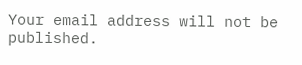Your email address will not be published.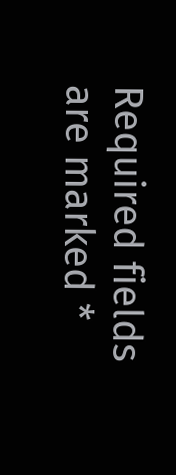Required fields are marked *